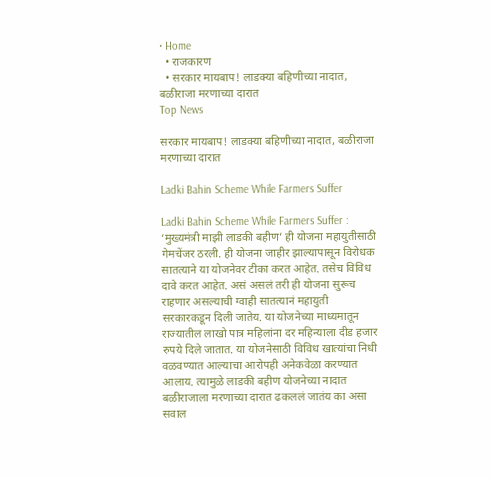• Home
  • राजकारण
  • सरकार मायबाप! लाडक्या बहिणीच्या नादात, बळीराजा मरणाच्या दारात
Top News

सरकार मायबाप! लाडक्या बहिणीच्या नादात, बळीराजा मरणाच्या दारात

Ladki Bahin Scheme While Farmers Suffer

Ladki Bahin Scheme While Farmers Suffer : ‘मुख्यमंत्री माझी लाडकी बहीण’ ही योजना महायुतीसाठी गेमचेंजर ठरली. ही योजना जाहीर झाल्यापासून विरोधक सातत्याने या योजनेवर टीका करत आहेत. तसेच विविध दावे करत आहेत. असं असलं तरी ही योजना सुरूच राहणार असल्याची ग्वाही सातत्यानं महायुती सरकारकडून दिली जातेय. या योजनेच्या माध्यमातून राज्यातील लाखो पात्र महिलांना दर महिन्याला दीड हजार रुपये दिले जातात. या योजनेसाठी विविध खात्यांचा निधी वळवण्यात आल्याचा आरोपही अनेकवेळा करण्यात आलाय. त्यामुळे लाडकी बहीण योजनेच्या नादात बळीराजाला मरणाच्या दारात ढकललं जातंय का असा सवाल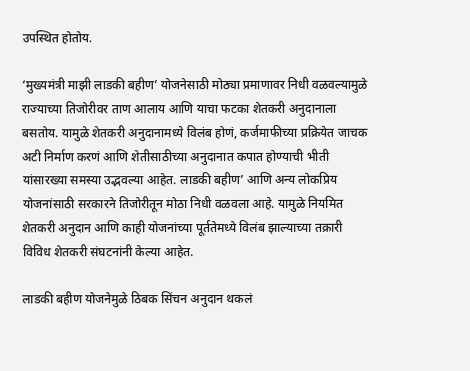उपस्थित होतोय.

‘मुख्यमंत्री माझी लाडकी बहीण’ योजनेसाठी मोठ्या प्रमाणावर निधी वळवल्यामुळे राज्याच्या तिजोरीवर ताण आलाय आणि याचा फटका शेतकरी अनुदानाला बसतोय. यामुळे शेतकरी अनुदानामध्ये विलंब होणं, कर्जमाफीच्या प्रक्रियेत जाचक अटी निर्माण करणं आणि शेतीसाठीच्या अनुदानात कपात होण्याची भीती यांसारख्या समस्या उद्भवल्या आहेत. लाडकी बहीण’ आणि अन्य लोकप्रिय योजनांसाठी सरकारने तिजोरीतून मोठा निधी वळवला आहे. यामुळे नियमित शेतकरी अनुदान आणि काही योजनांच्या पूर्ततेमध्ये विलंब झाल्याच्या तक्रारी विविध शेतकरी संघटनांनी केल्या आहेत.

लाडकी बहीण योजनेमुळे ठिबक सिंचन अनुदान थकलं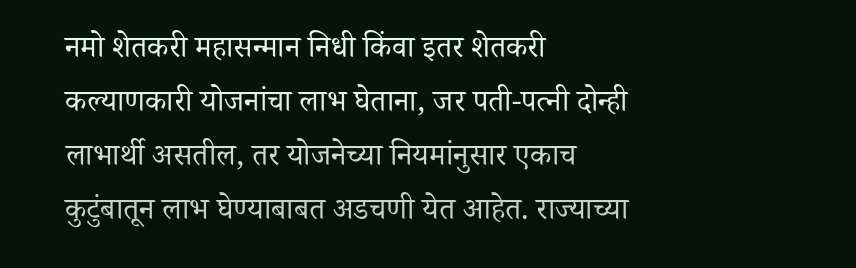नमो शेतकरी महासन्मान निधी किंवा इतर शेतकरी कल्याणकारी योजनांचा लाभ घेताना, जर पती-पत्नी दोन्ही लाभार्थी असतील, तर योजनेच्या नियमांनुसार एकाच कुटुंबातून लाभ घेण्याबाबत अडचणी येत आहेत. राज्याच्या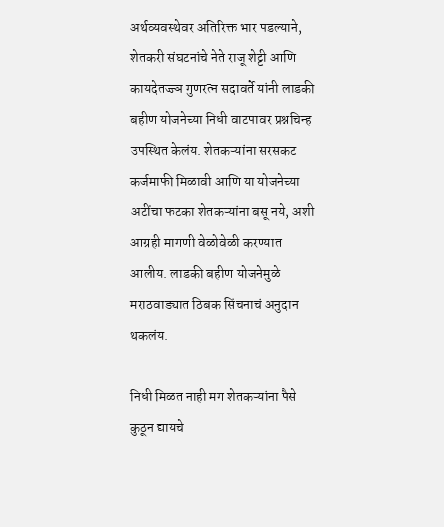अर्थव्यवस्थेवर अतिरिक्त भार पडल्याने, शेतकरी संघटनांचे नेते राजू शेट्टी आणि कायदेतज्ज्ञ गुणरत्न सदावर्ते यांनी लाडकी बहीण योजनेच्या निधी वाटपावर प्रश्नचिन्ह उपस्थित केलंय. शेतकऱ्यांना सरसकट कर्जमाफी मिळावी आणि या योजनेच्या अटींचा फटका शेतकऱ्यांना बसू नये, अशी आग्रही मागणी वेळोवेळी करण्यात आलीय. लाडकी बहीण योजनेमुळे मराठवाड्यात ठिबक सिंचनाचं अनुदान थकलंय.

निधी मिळत नाही मग शेतकऱ्यांना पैसे कुठून द्यायचे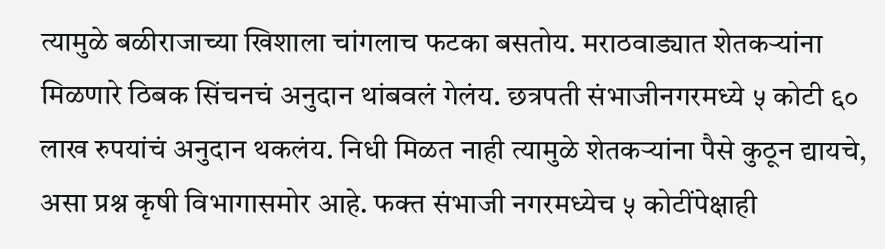त्यामुळे बळीराजाच्या खिशाला चांगलाच फटका बसतोय. मराठवाड्यात शेतकऱ्यांना मिळणारे ठिबक सिंचनचं अनुदान थांबवलं गेलंय. छत्रपती संभाजीनगरमध्ये ५ कोटी ६० लाख रुपयांचं अनुदान थकलंय. निधी मिळत नाही त्यामुळे शेतकऱ्यांना पैसे कुठून द्यायचे, असा प्रश्न कृषी विभागासमोर आहे. फक्त संभाजी नगरमध्येच ५ कोटींपेक्षाही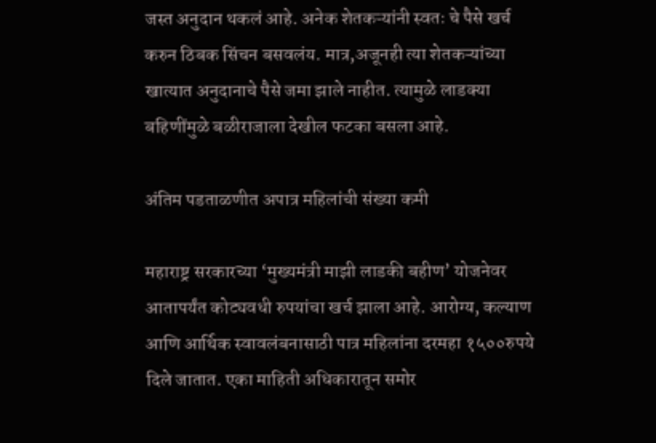जस्त अनुदान थकलं आहे. अनेक शेतकऱ्यांनी स्वतः चे पैसे खर्च करुन ठिबक सिंचन बसवलंय. मात्र,अजूनही त्या शेतकऱ्यांच्या खात्यात अनुदानाचे पैसे जमा झाले नाहीत. त्यामुळे लाडक्या बहिणींमुळे बळीराजाला देखील फटका बसला आहे.

अंतिम पडताळणीत अपात्र महिलांची संख्या कमी

महाराष्ट्र सरकारच्या ‘मुख्यमंत्री माझी लाडकी बहीण’ योजनेवर आतापर्यंत कोट्यवधी रुपयांचा खर्च झाला आहे. आरोग्य, कल्याण आणि आर्थिक स्वावलंबनासाठी पात्र महिलांना दरमहा १५००रुपये दिले जातात. एका माहिती अधिकारातून समोर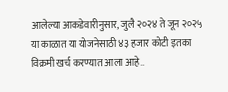आलेल्या आकडेवारीनुसार, जुलै २०२४ ते जून २०२५ या काळात या योजनेसाठी ४३ हजार कोटी इतका विक्रमी खर्च करण्यात आला आहे..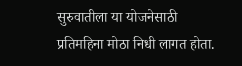सुरुवातीला या योजनेसाठी प्रतिमहिना मोठा निधी लागत होता.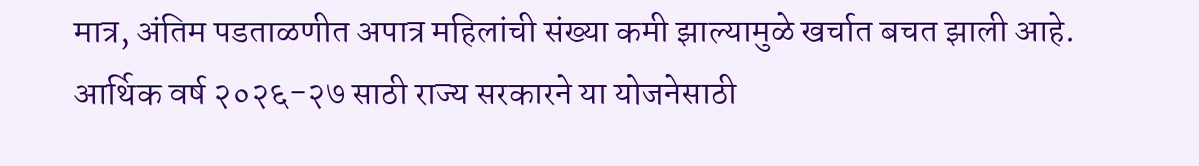मात्र, अंतिम पडताळणीत अपात्र महिलांची संख्या कमी झाल्यामुळे खर्चात बचत झाली आहे. आर्थिक वर्ष २०२६-२७ साठी राज्य सरकारने या योजनेसाठी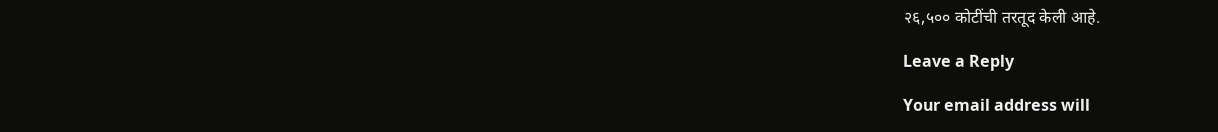२६,५०० कोटींची तरतूद केली आहे.

Leave a Reply

Your email address will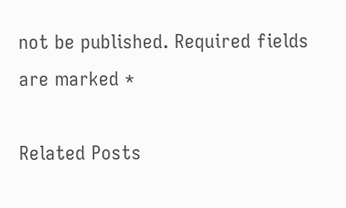not be published. Required fields are marked *

Related Posts